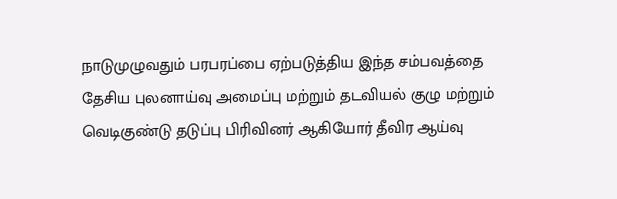நாடுமுழுவதும் பரபரப்பை ஏற்படுத்திய இந்த சம்பவத்தை தேசிய புலனாய்வு அமைப்பு மற்றும் தடவியல் குழு மற்றும் வெடிகுண்டு தடுப்பு பிரிவினர் ஆகியோர் தீவிர ஆய்வு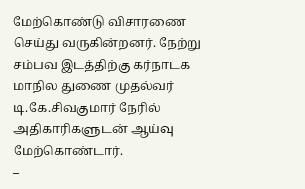மேற்கொண்டு விசாரணை செய்து வருகின்றனர். நேற்று சம்பவ இடத்திற்கு கர்நாடக மாநில துணை முதல்வர் டி.கே.சிவகுமார் நேரில் அதிகாரிகளுடன் ஆய்வு மேற்கொண்டார்.
–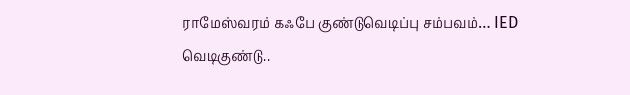ராமேஸ்வரம் கஃபே குண்டுவெடிப்பு சம்பவம்… IED வெடிகுண்டு..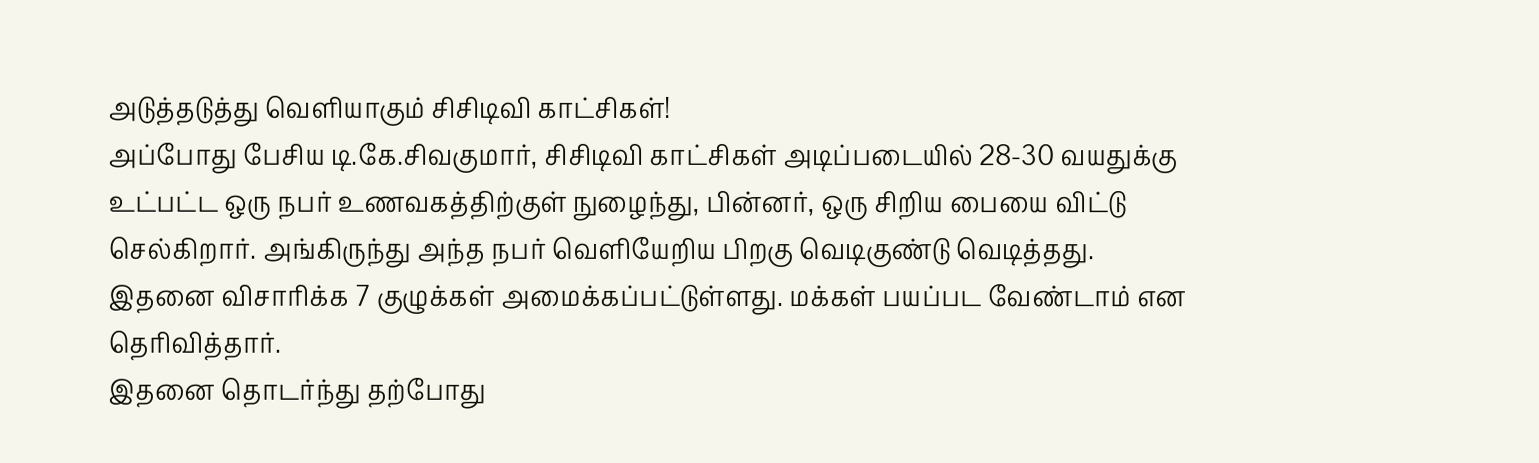அடுத்தடுத்து வெளியாகும் சிசிடிவி காட்சிகள்!
அப்போது பேசிய டி.கே.சிவகுமார், சிசிடிவி காட்சிகள் அடிப்படையில் 28-30 வயதுக்கு உட்பட்ட ஒரு நபர் உணவகத்திற்குள் நுழைந்து, பின்னர், ஒரு சிறிய பையை விட்டு செல்கிறார். அங்கிருந்து அந்த நபர் வெளியேறிய பிறகு வெடிகுண்டு வெடித்தது. இதனை விசாரிக்க 7 குழுக்கள் அமைக்கப்பட்டுள்ளது. மக்கள் பயப்பட வேண்டாம் என தெரிவித்தார்.
இதனை தொடர்ந்து தற்போது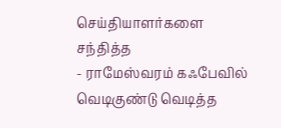செய்தியாளர்களை சந்தித்த
- ராமேஸ்வரம் கஃபேவில் வெடிகுண்டு வெடித்த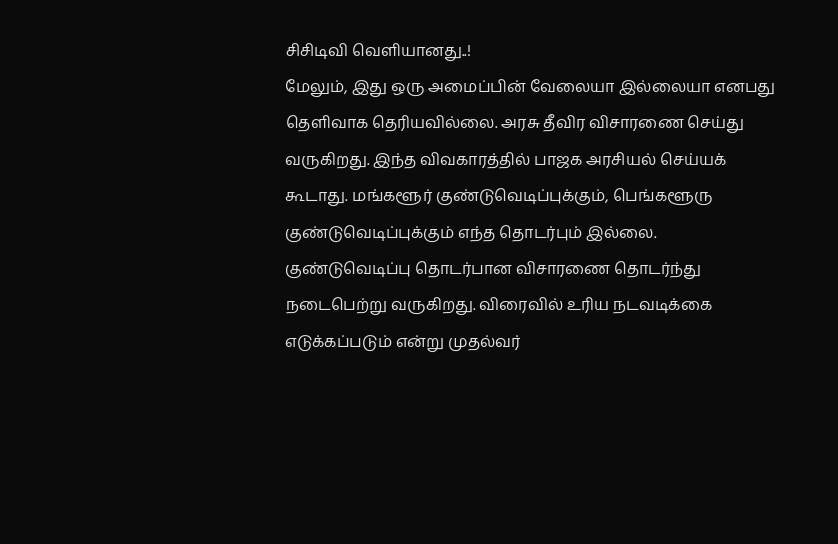சிசிடிவி வெளியானது..!
மேலும், இது ஒரு அமைப்பின் வேலையா இல்லையா எனபது தெளிவாக தெரியவில்லை. அரசு தீவிர விசாரணை செய்து வருகிறது. இந்த விவகாரத்தில் பாஜக அரசியல் செய்யக் கூடாது. மங்களூர் குண்டுவெடிப்புக்கும், பெங்களூரு குண்டுவெடிப்புக்கும் எந்த தொடர்பும் இல்லை. குண்டுவெடிப்பு தொடர்பான விசாரணை தொடர்ந்து நடைபெற்று வருகிறது. விரைவில் உரிய நடவடிக்கை எடுக்கப்படும் என்று முதல்வர்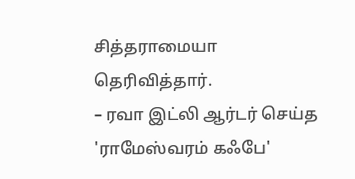சித்தராமையா தெரிவித்தார்.
– ரவா இட்லி ஆர்டர் செய்த 'ராமேஸ்வரம் கஃபே'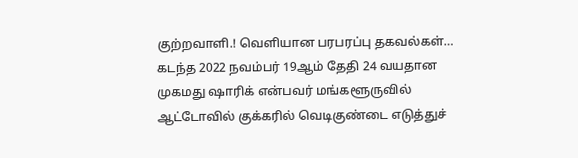குற்றவாளி.! வெளியான பரபரப்பு தகவல்கள்…
கடந்த 2022 நவம்பர் 19ஆம் தேதி 24 வயதான முகமது ஷாரிக் என்பவர் மங்களூருவில் ஆட்டோவில் குக்கரில் வெடிகுண்டை எடுத்துச்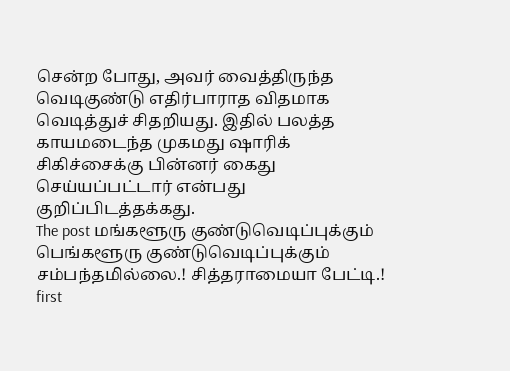சென்ற போது, அவர் வைத்திருந்த வெடிகுண்டு எதிர்பாராத விதமாக வெடித்துச் சிதறியது. இதில் பலத்த காயமடைந்த முகமது ஷாரிக் சிகிச்சைக்கு பின்னர் கைது செய்யப்பட்டார் என்பது குறிப்பிடத்தக்கது.
The post மங்களூரு குண்டுவெடிப்புக்கும் பெங்களூரு குண்டுவெடிப்புக்கும் சம்பந்தமில்லை.! சித்தராமையா பேட்டி.! first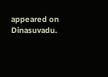appeared on Dinasuvadu.